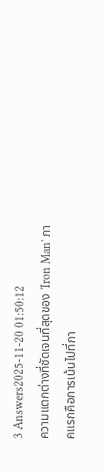3 Answers2025-11-20 01:50:12
ความแตกต่างที่ชัดเจนที่สุดของ 'Iron Man' ภาคแรกคือการเน้นไปที่กา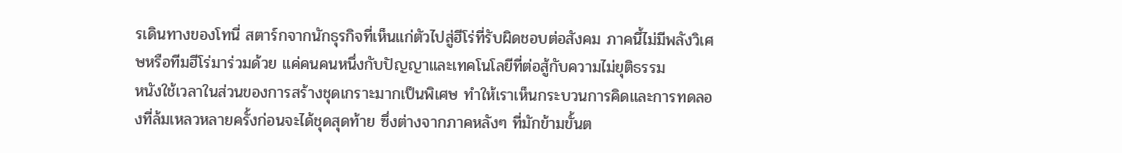รเดินทางของโทนี่ สตาร์กจากนักธุรกิจที่เห็นแก่ตัวไปสู่ฮีโร่ที่รับผิดชอบต่อสังคม ภาคนี้ไม่มีพลังวิเศษหรือทีมฮีโร่มาร่วมด้วย แค่คนคนหนึ่งกับปัญญาและเทคโนโลยีที่ต่อสู้กับความไม่ยุติธรรม
หนังใช้เวลาในส่วนของการสร้างชุดเกราะมากเป็นพิเศษ ทำให้เราเห็นกระบวนการคิดและการทดลองที่ล้มเหลวหลายครั้งก่อนจะได้ชุดสุดท้าย ซึ่งต่างจากภาคหลังๆ ที่มักข้ามขั้นต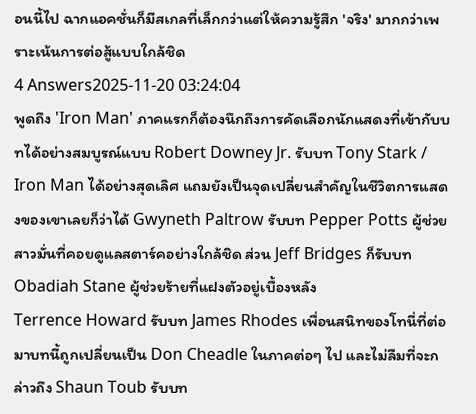อนนี้ไป ฉากแอคชั่นก็มีสเกลที่เล็กกว่าแต่ให้ความรู้สึก 'จริง' มากกว่าเพราะเน้นการต่อสู้แบบใกล้ชิด
4 Answers2025-11-20 03:24:04
พูดถึง 'Iron Man' ภาคแรกก็ต้องนึกถึงการคัดเลือกนักแสดงที่เข้ากับบทได้อย่างสมบูรณ์แบบ Robert Downey Jr. รับบท Tony Stark / Iron Man ได้อย่างสุดเลิศ แถมยังเป็นจุดเปลี่ยนสำคัญในชีวิตการแสดงของเขาเลยก็ว่าได้ Gwyneth Paltrow รับบท Pepper Potts ผู้ช่วยสาวมั่นที่คอยดูแลสตาร์คอย่างใกล้ชิด ส่วน Jeff Bridges ก็รับบท Obadiah Stane ผู้ช่วยร้ายที่แฝงตัวอยู่เบื้องหลัง
Terrence Howard รับบท James Rhodes เพื่อนสนิทของโทนี่ที่ต่อมาบทนี้ถูกเปลี่ยนเป็น Don Cheadle ในภาคต่อๆ ไป และไม่ลืมที่จะกล่าวถึง Shaun Toub รับบท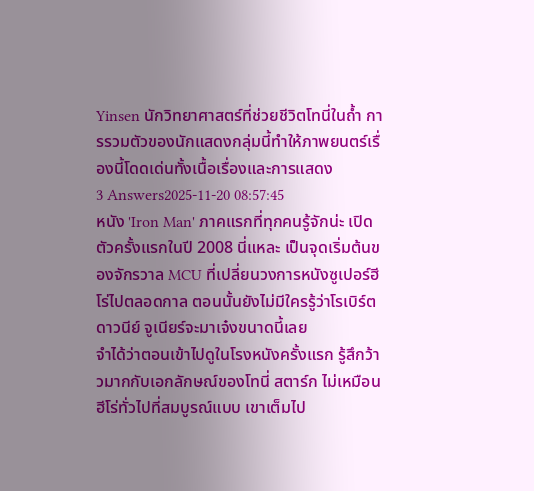Yinsen นักวิทยาศาสตร์ที่ช่วยชีวิตโทนี่ในถ้ำ การรวมตัวของนักแสดงกลุ่มนี้ทำให้ภาพยนตร์เรื่องนี้โดดเด่นทั้งเนื้อเรื่องและการแสดง
3 Answers2025-11-20 08:57:45
หนัง 'Iron Man' ภาคแรกที่ทุกคนรู้จักน่ะ เปิดตัวครั้งแรกในปี 2008 นี่แหละ เป็นจุดเริ่มต้นของจักรวาล MCU ที่เปลี่ยนวงการหนังซูเปอร์ฮีโร่ไปตลอดกาล ตอนนั้นยังไม่มีใครรู้ว่าโรเบิร์ต ดาวนีย์ จูเนียร์จะมาเจ๋งขนาดนี้เลย
จำได้ว่าตอนเข้าไปดูในโรงหนังครั้งแรก รู้สึกว้าวมากกับเอกลักษณ์ของโทนี่ สตาร์ก ไม่เหมือนฮีโร่ทั่วไปที่สมบูรณ์แบบ เขาเต็มไป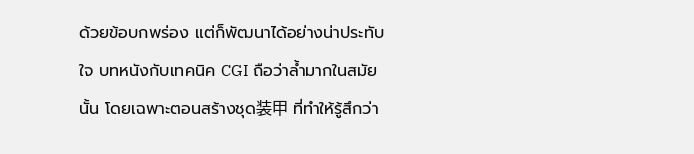ด้วยข้อบกพร่อง แต่ก็พัฒนาได้อย่างน่าประทับใจ บทหนังกับเทคนิค CGI ถือว่าล้ำมากในสมัยนั้น โดยเฉพาะตอนสร้างชุด装甲 ที่ทำให้รู้สึกว่า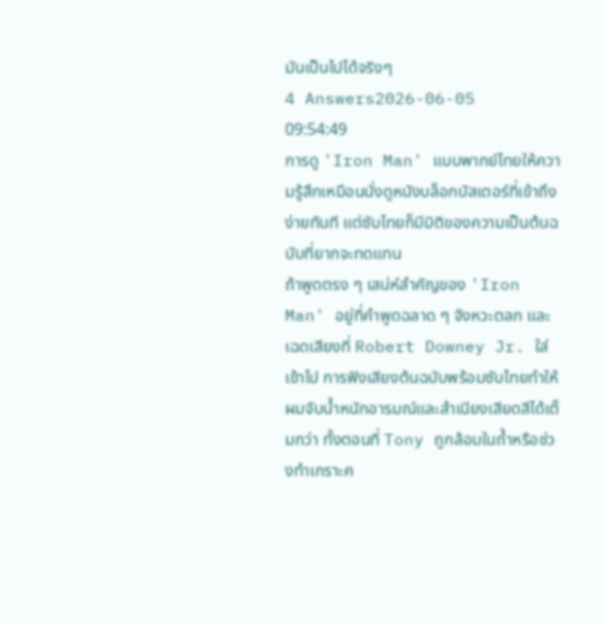มันเป็นไปได้จริงๆ
4 Answers2026-06-05 09:54:49
การดู 'Iron Man' แบบพากย์ไทยให้ความรู้สึกเหมือนนั่งดูหนังบล็อกบัสเตอร์ที่เข้าถึงง่ายทันที แต่ซับไทยก็มีมิติของความเป็นต้นฉบับที่ยากจะทดแทน
ถ้าพูดตรง ๆ เสน่ห์สำคัญของ 'Iron Man' อยู่ที่คำพูดฉลาด ๆ จังหวะตลก และเฉดเสียงที่ Robert Downey Jr. ใส่เข้าไป การฟังเสียงต้นฉบับพร้อมซับไทยทำให้ผมจับน้ำหนักอารมณ์และสำเนียงเสียดสีได้เต็มกว่า ทั้งตอนที่ Tony ถูกล้อมในถ้ำหรือช่วงทำเกราะค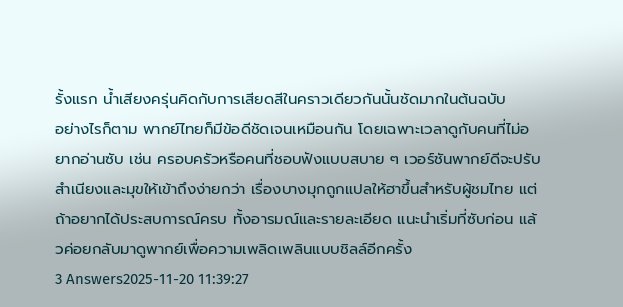รั้งแรก น้ำเสียงครุ่นคิดกับการเสียดสีในคราวเดียวกันนั้นชัดมากในต้นฉบับ
อย่างไรก็ตาม พากย์ไทยก็มีข้อดีชัดเจนเหมือนกัน โดยเฉพาะเวลาดูกับคนที่ไม่อยากอ่านซับ เช่น ครอบครัวหรือคนที่ชอบฟังแบบสบาย ๆ เวอร์ชันพากย์ดีจะปรับสำเนียงและมุขให้เข้าถึงง่ายกว่า เรื่องบางมุกถูกแปลให้ฮาขึ้นสำหรับผู้ชมไทย แต่ถ้าอยากได้ประสบการณ์ครบ ทั้งอารมณ์และรายละเอียด แนะนำเริ่มที่ซับก่อน แล้วค่อยกลับมาดูพากย์เพื่อความเพลิดเพลินแบบชิลล์อีกครั้ง
3 Answers2025-11-20 11:39:27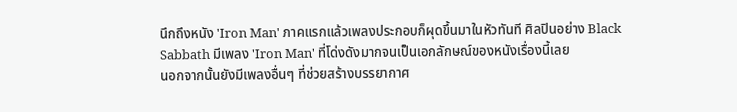นึกถึงหนัง 'Iron Man' ภาคแรกแล้วเพลงประกอบก็ผุดขึ้นมาในหัวทันที ศิลปินอย่าง Black Sabbath มีเพลง 'Iron Man' ที่โด่งดังมากจนเป็นเอกลักษณ์ของหนังเรื่องนี้เลย
นอกจากนั้นยังมีเพลงอื่นๆ ที่ช่วยสร้างบรรยากาศ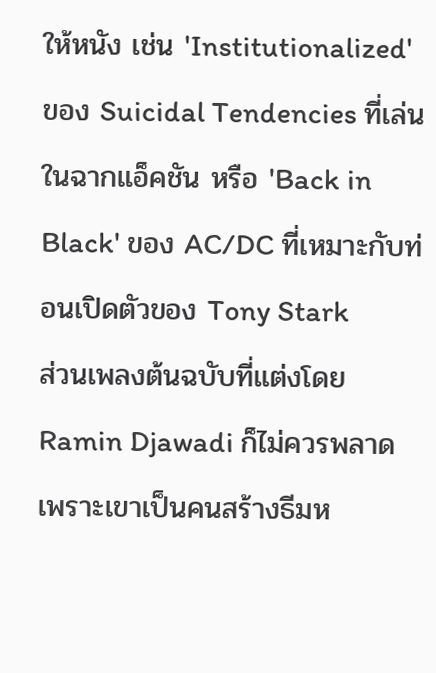ให้หนัง เช่น 'Institutionalized' ของ Suicidal Tendencies ที่เล่นในฉากแอ็คชัน หรือ 'Back in Black' ของ AC/DC ที่เหมาะกับท่อนเปิดตัวของ Tony Stark
ส่วนเพลงต้นฉบับที่แต่งโดย Ramin Djawadi ก็ไม่ควรพลาด เพราะเขาเป็นคนสร้างธีมห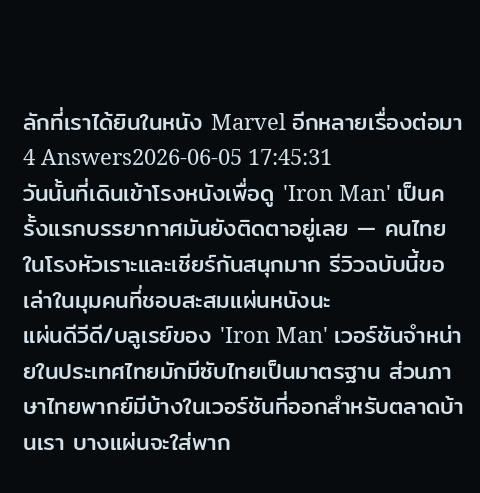ลักที่เราได้ยินในหนัง Marvel อีกหลายเรื่องต่อมา
4 Answers2026-06-05 17:45:31
วันนั้นที่เดินเข้าโรงหนังเพื่อดู 'Iron Man' เป็นครั้งแรกบรรยากาศมันยังติดตาอยู่เลย — คนไทยในโรงหัวเราะและเชียร์กันสนุกมาก รีวิวฉบับนี้ขอเล่าในมุมคนที่ชอบสะสมแผ่นหนังนะ
แผ่นดีวีดี/บลูเรย์ของ 'Iron Man' เวอร์ชันจำหน่ายในประเทศไทยมักมีซับไทยเป็นมาตรฐาน ส่วนภาษาไทยพากย์มีบ้างในเวอร์ชันที่ออกสำหรับตลาดบ้านเรา บางแผ่นจะใส่พาก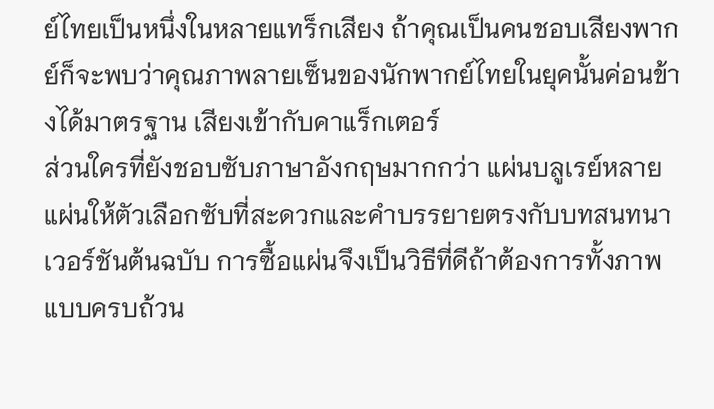ย์ไทยเป็นหนึ่งในหลายแทร็กเสียง ถ้าคุณเป็นคนชอบเสียงพากย์ก็จะพบว่าคุณภาพลายเซ็นของนักพากย์ไทยในยุคนั้นค่อนข้างได้มาตรฐาน เสียงเข้ากับคาแร็กเตอร์
ส่วนใครที่ยังชอบซับภาษาอังกฤษมากกว่า แผ่นบลูเรย์หลายแผ่นให้ตัวเลือกซับที่สะดวกและคำบรรยายตรงกับบทสนทนาเวอร์ชันต้นฉบับ การซื้อแผ่นจึงเป็นวิธีที่ดีถ้าต้องการทั้งภาพแบบครบถ้วน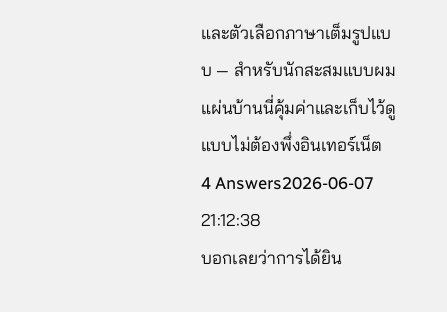และตัวเลือกภาษาเต็มรูปแบบ — สำหรับนักสะสมแบบผม แผ่นบ้านนี่คุ้มค่าและเก็บไว้ดูแบบไม่ต้องพึ่งอินเทอร์เน็ต
4 Answers2026-06-07 21:12:38
บอกเลยว่าการได้ยิน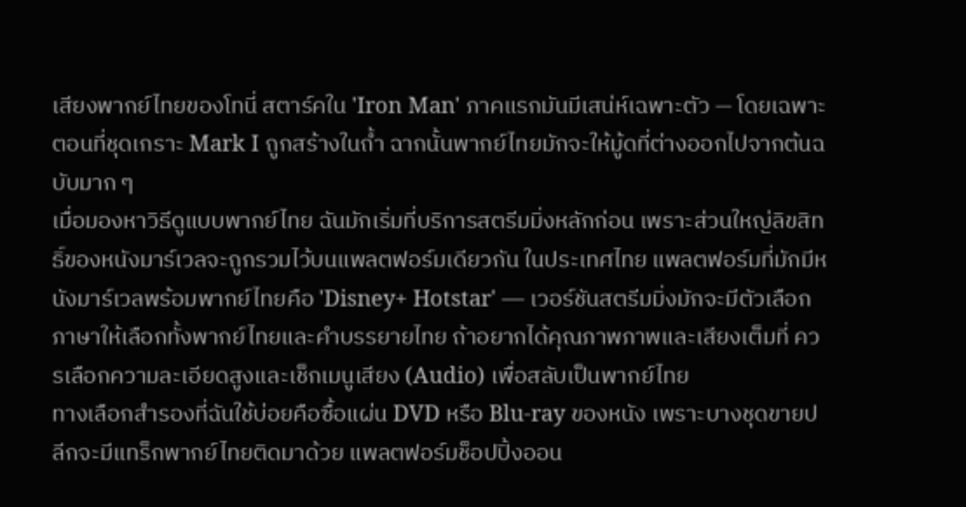เสียงพากย์ไทยของโทนี่ สตาร์คใน 'Iron Man' ภาคแรกมันมีเสน่ห์เฉพาะตัว — โดยเฉพาะตอนที่ชุดเกราะ Mark I ถูกสร้างในถ้ำ ฉากนั้นพากย์ไทยมักจะให้มู้ดที่ต่างออกไปจากต้นฉบับมาก ๆ
เมื่อมองหาวิธีดูแบบพากย์ไทย ฉันมักเริ่มที่บริการสตรีมมิ่งหลักก่อน เพราะส่วนใหญ่ลิขสิทธิ์ของหนังมาร์เวลจะถูกรวมไว้บนแพลตฟอร์มเดียวกัน ในประเทศไทย แพลตฟอร์มที่มักมีหนังมาร์เวลพร้อมพากย์ไทยคือ 'Disney+ Hotstar' — เวอร์ชันสตรีมมิ่งมักจะมีตัวเลือกภาษาให้เลือกทั้งพากย์ไทยและคำบรรยายไทย ถ้าอยากได้คุณภาพภาพและเสียงเต็มที่ ควรเลือกความละเอียดสูงและเช็กเมนูเสียง (Audio) เพื่อสลับเป็นพากย์ไทย
ทางเลือกสำรองที่ฉันใช้บ่อยคือซื้อแผ่น DVD หรือ Blu-ray ของหนัง เพราะบางชุดขายปลีกจะมีแทร็กพากย์ไทยติดมาด้วย แพลตฟอร์มช็อปปิ้งออน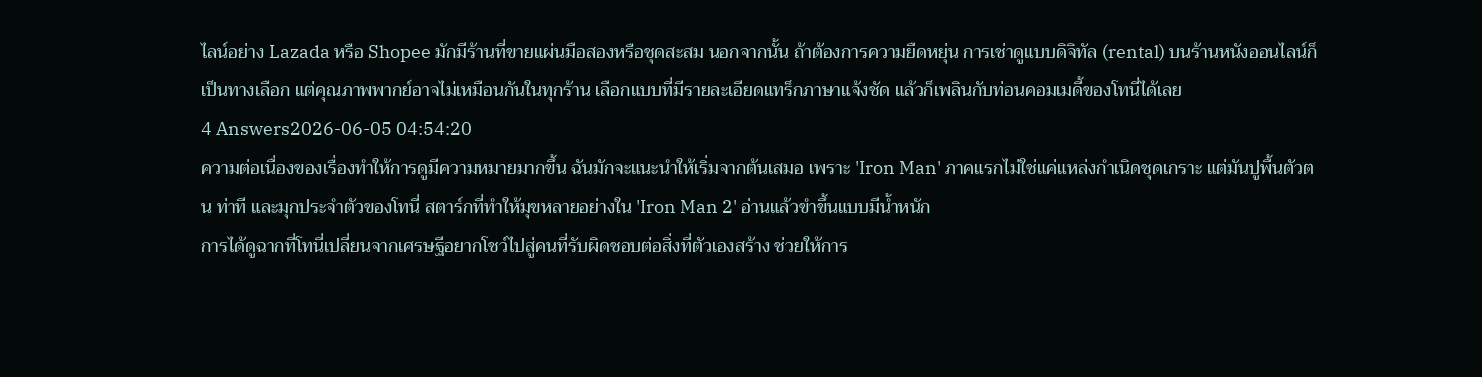ไลน์อย่าง Lazada หรือ Shopee มักมีร้านที่ขายแผ่นมือสองหรือชุดสะสม นอกจากนั้น ถ้าต้องการความยืดหยุ่น การเช่าดูแบบดิจิทัล (rental) บนร้านหนังออนไลน์ก็เป็นทางเลือก แต่คุณภาพพากย์อาจไม่เหมือนกันในทุกร้าน เลือกแบบที่มีรายละเอียดแทร็กภาษาแจ้งชัด แล้วก็เพลินกับท่อนคอมเมดี้ของโทนี่ได้เลย
4 Answers2026-06-05 04:54:20
ความต่อเนื่องของเรื่องทำให้การดูมีความหมายมากขึ้น ฉันมักจะแนะนำให้เริ่มจากต้นเสมอ เพราะ 'Iron Man' ภาคแรกไม่ใช่แค่แหล่งกำเนิดชุดเกราะ แต่มันปูพื้นตัวตน ท่าที และมุกประจำตัวของโทนี่ สตาร์กที่ทำให้มุขหลายอย่างใน 'Iron Man 2' อ่านแล้วขำขึ้นแบบมีน้ำหนัก
การได้ดูฉากที่โทนี่เปลี่ยนจากเศรษฐีอยากโชว์ไปสู่คนที่รับผิดชอบต่อสิ่งที่ตัวเองสร้าง ช่วยให้การ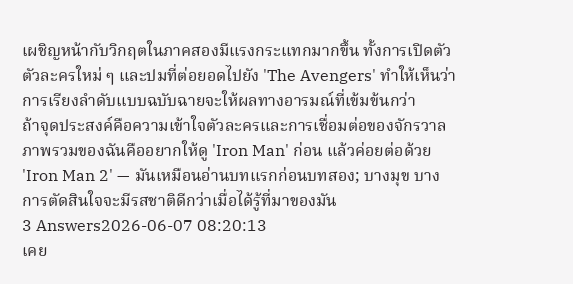เผชิญหน้ากับวิกฤตในภาคสองมีแรงกระแทกมากขึ้น ทั้งการเปิดตัวตัวละครใหม่ ๆ และปมที่ต่อยอดไปยัง 'The Avengers' ทำให้เห็นว่าการเรียงลำดับแบบฉบับฉายจะให้ผลทางอารมณ์ที่เข้มข้นกว่า
ถ้าจุดประสงค์คือความเข้าใจตัวละครและการเชื่อมต่อของจักรวาล ภาพรวมของฉันคืออยากให้ดู 'Iron Man' ก่อน แล้วค่อยต่อด้วย 'Iron Man 2' — มันเหมือนอ่านบทแรกก่อนบทสอง; บางมุข บางการตัดสินใจจะมีรสชาติดีกว่าเมื่อได้รู้ที่มาของมัน
3 Answers2026-06-07 08:20:13
เคย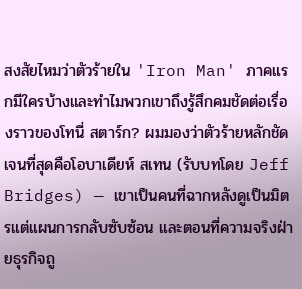สงสัยไหมว่าตัวร้ายใน 'Iron Man' ภาคแรกมีใครบ้างและทำไมพวกเขาถึงรู้สึกคมชัดต่อเรื่องราวของโทนี่ สตาร์ก? ผมมองว่าตัวร้ายหลักชัดเจนที่สุดคือโอบาเดียห์ สเทน (รับบทโดย Jeff Bridges) — เขาเป็นคนที่ฉากหลังดูเป็นมิตรแต่แผนการกลับซับซ้อน และตอนที่ความจริงฝ่ายธุรกิจถู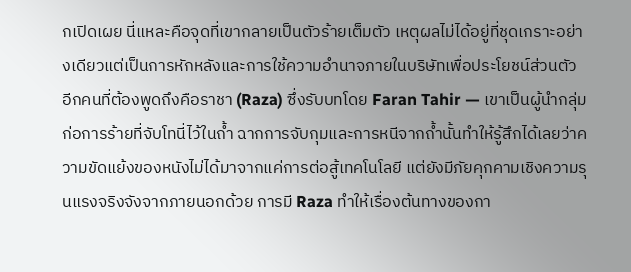กเปิดเผย นี่แหละคือจุดที่เขากลายเป็นตัวร้ายเต็มตัว เหตุผลไม่ได้อยู่ที่ชุดเกราะอย่างเดียวแต่เป็นการหักหลังและการใช้ความอำนาจภายในบริษัทเพื่อประโยชน์ส่วนตัว
อีกคนที่ต้องพูดถึงคือราชา (Raza) ซึ่งรับบทโดย Faran Tahir — เขาเป็นผู้นำกลุ่มก่อการร้ายที่จับโทนี่ไว้ในถ้ำ ฉากการจับกุมและการหนีจากถ้ำนั้นทำให้รู้สึกได้เลยว่าความขัดแย้งของหนังไม่ได้มาจากแค่การต่อสู้เทคโนโลยี แต่ยังมีภัยคุกคามเชิงความรุนแรงจริงจังจากภายนอกด้วย การมี Raza ทำให้เรื่องต้นทางของกา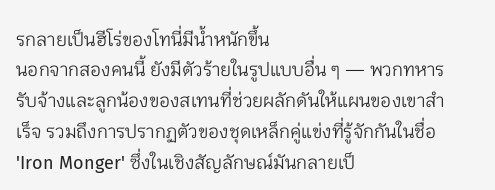รกลายเป็นฮีโร่ของโทนี่มีน้ำหนักขึ้น
นอกจากสองคนนี้ ยังมีตัวร้ายในรูปแบบอื่น ๆ — พวกทหารรับจ้างและลูกน้องของสเทนที่ช่วยผลักดันให้แผนของเขาสำเร็จ รวมถึงการปรากฏตัวของชุดเหล็กคู่แข่งที่รู้จักกันในชื่อ 'Iron Monger' ซึ่งในเชิงสัญลักษณ์มันกลายเป็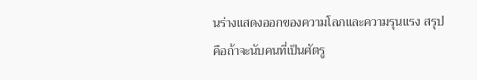นร่างแสดงออกของความโลภและความรุนแรง สรุปคือถ้าจะนับคนที่เป็นศัตรู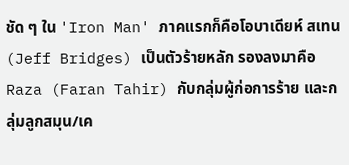ชัด ๆ ใน 'Iron Man' ภาคแรกก็คือโอบาเดียห์ สเทน (Jeff Bridges) เป็นตัวร้ายหลัก รองลงมาคือ Raza (Faran Tahir) กับกลุ่มผู้ก่อการร้าย และกลุ่มลูกสมุน/เค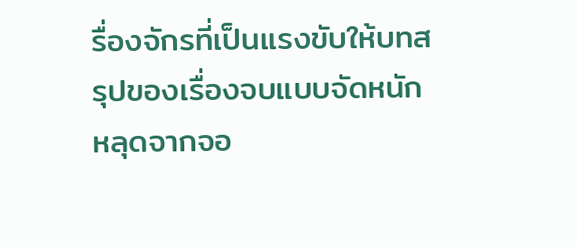รื่องจักรที่เป็นแรงขับให้บทสรุปของเรื่องจบแบบจัดหนัก หลุดจากจอ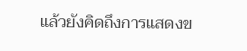แล้วยังคิดถึงการแสดงข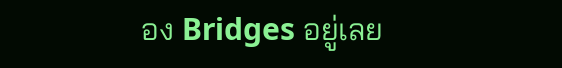อง Bridges อยู่เลย